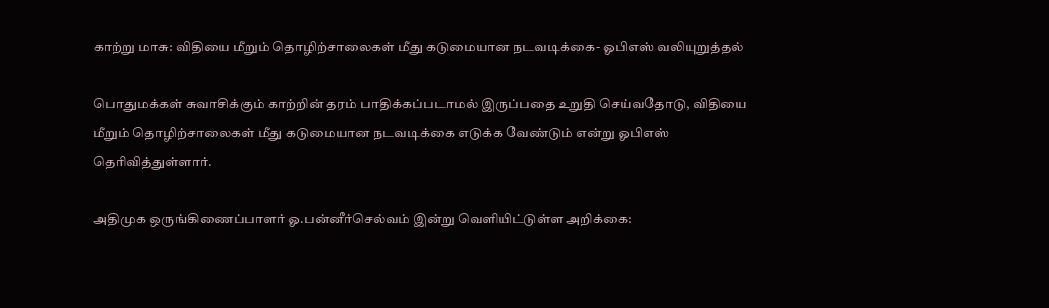காற்று மாசு: விதியை மீறும்‌ தொழிற்சாலைகள்‌ மீது கடுமையான நடவடிக்கை- ஓபிஎஸ் வலியுறுத்தல்

பொதுமக்கள்‌ சுவாசிக்கும்‌ காற்றின்‌ தரம்‌ பாதிக்கப்படாமல்‌ இருப்பதை உறுதி செய்வதோடு, விதியை மீறும்‌ தொழிற்சாலைகள்‌ மீது கடுமையான நடவடிக்கை எடுக்க வேண்டும்‌ என்று ஓபிஎஸ் தெரிவித்துள்ளார்.

அதிமுக ஒருங்கிணைப்பாளர்‌ ஓ.பன்னீர்செல்வம்‌ இன்று வெளியிட்டுள்ள அறிக்கை: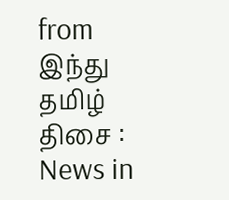from இந்து தமிழ் திசை : News in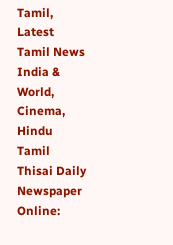Tamil, Latest Tamil News India & World, Cinema, Hindu Tamil Thisai Daily Newspaper Online: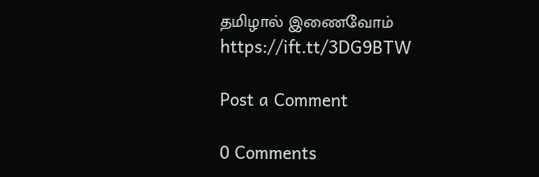தமிழால் இணைவோம் https://ift.tt/3DG9BTW

Post a Comment

0 Comments